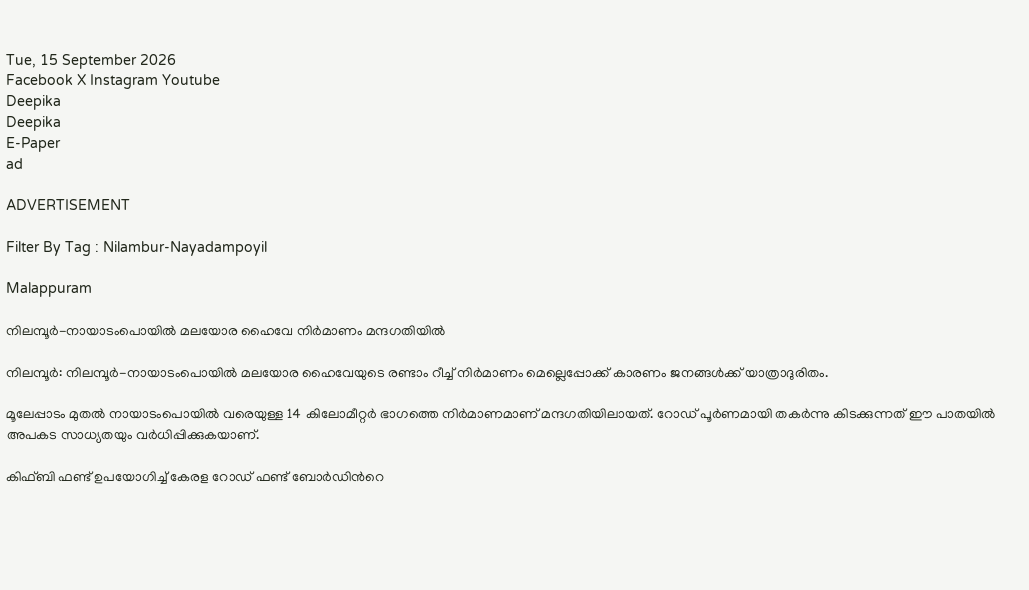Tue, 15 September 2026
Facebook X Instagram Youtube
Deepika
Deepika
E-Paper
ad

ADVERTISEMENT

Filter By Tag : Nilambur-Nayadampoyil

Malappuram

നിലമ്പൂര്‍-നായാടംപൊയില്‍ മലയോര ഹൈവേ നിര്‍മാണം മന്ദഗതിയില്‍

നിലമ്പൂര്‍: നിലമ്പൂര്‍-നായാടംപൊയില്‍ മലയോര ഹൈവേയുടെ രണ്ടാം റീച്ച് നിര്‍മാണം മെല്ലെപ്പോക്ക് കാരണം ജനങ്ങള്‍ക്ക് യാത്രാദുരിതം.

മൂലേപ്പാടം മുതല്‍ നായാടംപൊയില്‍ വരെയുള്ള 14 കിലോമീറ്റര്‍ ഭാഗത്തെ നിര്‍മാണമാണ് മന്ദഗതിയിലായത്. റോഡ് പൂര്‍ണമായി തകര്‍ന്നു കിടക്കുന്നത് ഈ പാതയില്‍ അപകട സാധ്യതയും വര്‍ധിപ്പിക്കുകയാണ്.

കിഫ്ബി ഫണ്ട് ഉപയോഗിച്ച് കേരള റോഡ് ഫണ്ട് ബോര്‍ഡിന്‍റെ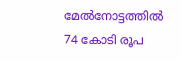മേല്‍നോട്ടത്തില്‍ 74 കോടി രൂപ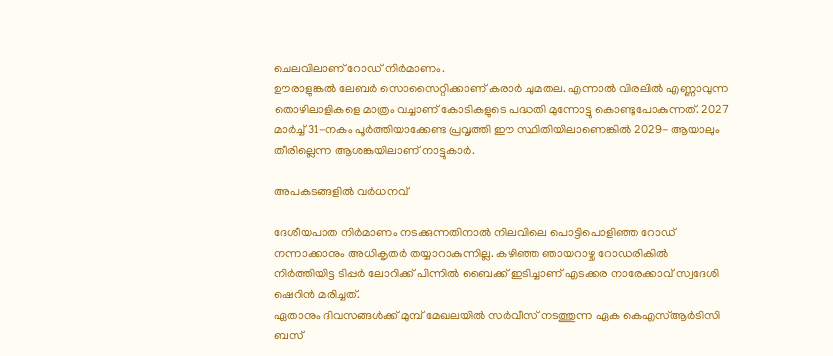ചെലവിലാണ് റോഡ് നിര്‍മാണം.
ഊരാളുങ്കല്‍ ലേബര്‍ സൊസൈറ്റിക്കാണ് കരാര്‍ ചുമതല. എന്നാല്‍ വിരലില്‍ എണ്ണാവുന്ന തൊഴിലാളികളെ മാത്രം വച്ചാണ് കോടികളുടെ പദ്ധതി മുന്നോട്ടു കൊണ്ടുപോകുന്നത്. 2027 മാര്‍ച്ച് 31-നകം പൂര്‍ത്തിയാക്കേണ്ട പ്രവൃത്തി ഈ സ്ഥിതിയിലാണെങ്കില്‍ 2029- ആയാലും തീരില്ലെന്ന ആശങ്കയിലാണ് നാട്ടുകാര്‍.

അപകടങ്ങളില്‍ വര്‍ധനവ്

ദേശീയപാത നിര്‍മാണം നടക്കുന്നതിനാല്‍ നിലവിലെ പൊട്ടിപൊളിഞ്ഞ റോഡ് നന്നാക്കാനും അധികൃതര്‍ തയ്യാറാകുന്നില്ല. കഴിഞ്ഞ ഞായറാഴ്ച റോഡരികില്‍ നിര്‍ത്തിയിട്ട ടിപ്പര്‍ ലോറിക്ക് പിന്നില്‍ ബൈക്ക് ഇടിച്ചാണ് എടക്കര നാരേക്കാവ് സ്വദേശി ഷെറിന്‍ മരിച്ചത്.
ഏതാനും ദിവസങ്ങള്‍ക്ക് മുമ്പ് മേഖലയില്‍ സര്‍വീസ് നടത്തുന്ന ഏക കെഎസ്ആര്‍ടിസി ബസ്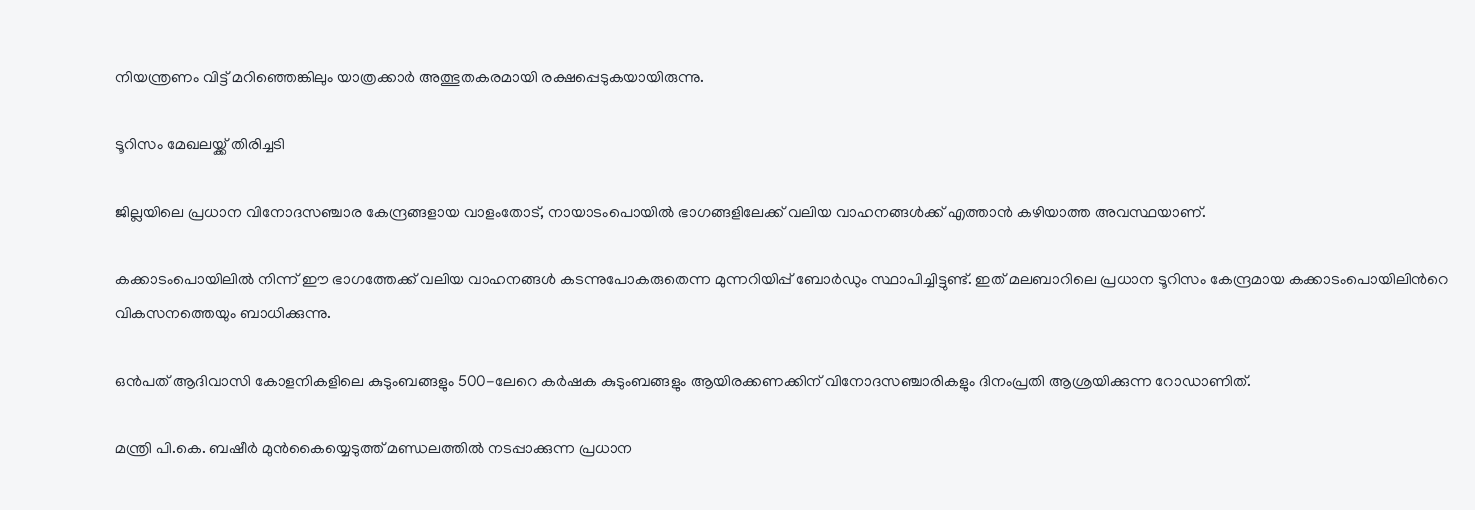നിയന്ത്രണം വിട്ട് മറിഞ്ഞെങ്കിലും യാത്രക്കാര്‍ അത്ഭുതകരമായി രക്ഷപ്പെടുകയായിരുന്നു.

ടൂറിസം മേഖലയ്ക്ക് തിരിച്ചടി

ജില്ലയിലെ പ്രധാന വിനോദസഞ്ചാര കേന്ദ്രങ്ങളായ വാളംതോട്, നായാടംപൊയില്‍ ഭാഗങ്ങളിലേക്ക് വലിയ വാഹനങ്ങള്‍ക്ക് എത്താന്‍ കഴിയാത്ത അവസ്ഥയാണ്.

കക്കാടംപൊയിലില്‍ നിന്ന് ഈ ഭാഗത്തേക്ക് വലിയ വാഹനങ്ങള്‍ കടന്നുപോകരുതെന്ന മുന്നറിയിപ്പ് ബോര്‍ഡും സ്ഥാപിച്ചിട്ടുണ്ട്. ഇത് മലബാറിലെ പ്രധാന ടൂറിസം കേന്ദ്രമായ കക്കാടംപൊയിലിന്‍റെ വികസനത്തെയും ബാധിക്കുന്നു.

ഒന്‍പത് ആദിവാസി കോളനികളിലെ കുടുംബങ്ങളും 500-ലേറെ കര്‍ഷക കുടുംബങ്ങളും ആയിരക്കണക്കിന് വിനോദസഞ്ചാരികളും ദിനംപ്രതി ആശ്രയിക്കുന്ന റോഡാണിത്.

മന്ത്രി പി.കെ. ബഷീര്‍ മുന്‍കൈയ്യെടുത്ത് മണ്ഡലത്തില്‍ നടപ്പാക്കുന്ന പ്രധാന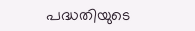പദ്ധതിയുടെ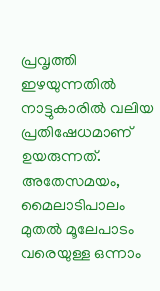പ്രവൃത്തി ഇഴയുന്നതില്‍ നാട്ടുകാരില്‍ വലിയ പ്രതിഷേധമാണ് ഉയരുന്നത്. അതേസമയം, മൈലാടിപാലം മുതല്‍ മൂലേപാടം വരെയുള്ള ഒന്നാം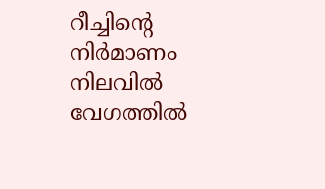റീച്ചിന്‍റെ നിര്‍മാണം നിലവില്‍ വേഗത്തില്‍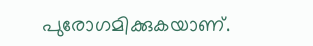പുരോഗമിക്കുകയാണ്.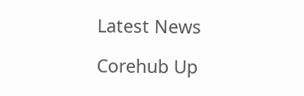Latest News

Corehub Up